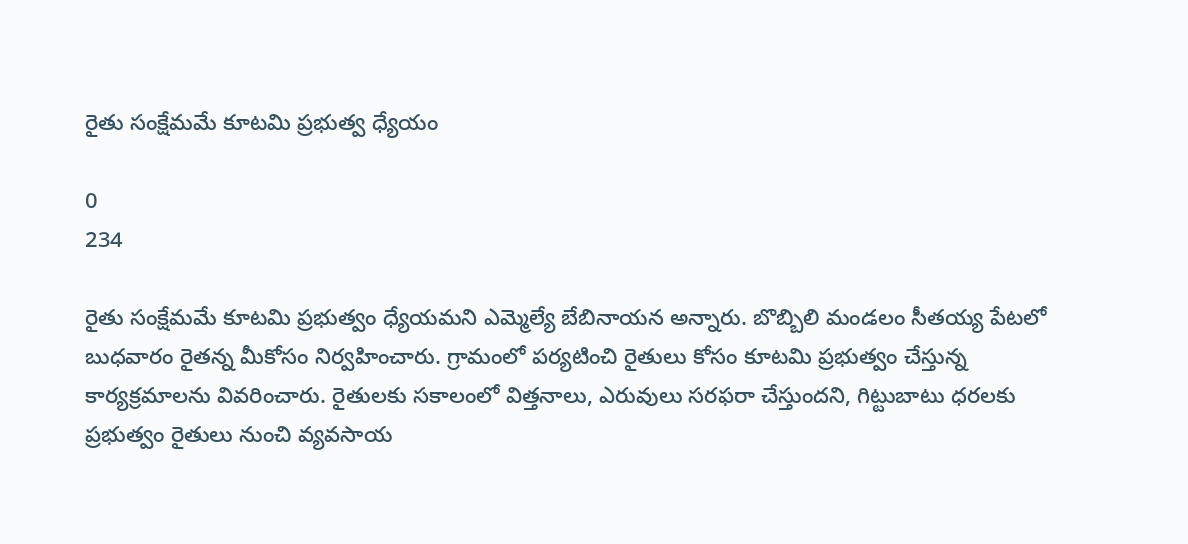రైతు సంక్షేమమే కూటమి ప్రభుత్వ ధ్యేయం

0
234

రైతు సంక్షేమమే కూటమి ప్రభుత్వం ధ్యేయమని ఎమ్మెల్యే బేబినాయన అన్నారు. బొబ్బిలి మండలం సీతయ్య పేటలో బుధవారం రైతన్న మీకోసం నిర్వహించారు. గ్రామంలో పర్యటించి రైతులు కోసం కూటమి ప్రభుత్వం చేస్తున్న కార్యక్రమాలను వివరించారు. రైతులకు సకాలంలో విత్తనాలు, ఎరువులు సరఫరా చేస్తుందని, గిట్టుబాటు ధరలకు ప్రభుత్వం రైతులు నుంచి వ్యవసాయ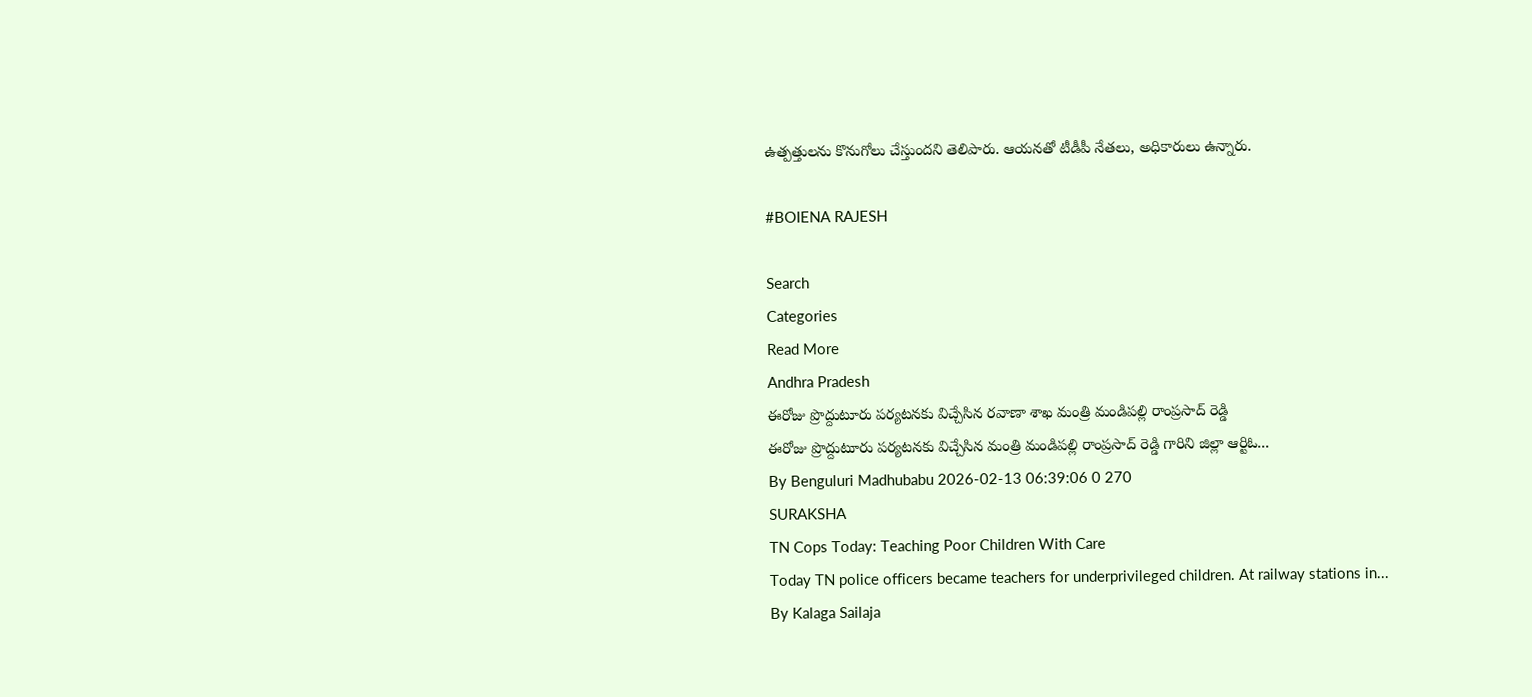ఉత్పత్తులను కొనుగోలు చేస్తుందని తెలిపారు. ఆయనతో టీడీపీ నేతలు, అధికారులు ఉన్నారు.

#BOIENA RAJESH

Search
Categories
Read More
Andhra Pradesh
ఈరోజు ప్రొద్దుటూరు పర్యటనకు విచ్చేసిన రవాణా శాఖ మంత్రి మండిపల్లి రాంప్రసాద్ రెడ్డి
ఈరోజు ప్రొద్దుటూరు పర్యటనకు విచ్చేసిన మంత్రి మండిపల్లి రాంప్రసాద్ రెడ్డి గారిని జిల్లా ఆర్టిఓ...
By Benguluri Madhubabu 2026-02-13 06:39:06 0 270
SURAKSHA
TN Cops Today: Teaching Poor Children With Care
Today TN police officers became teachers for underprivileged children. At railway stations in...
By Kalaga Sailaja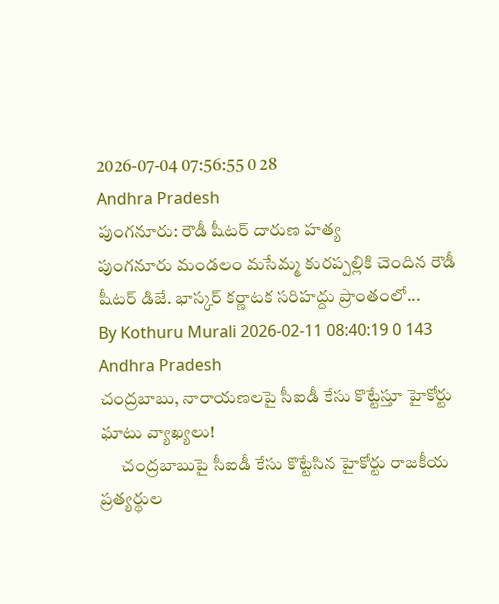2026-07-04 07:56:55 0 28
Andhra Pradesh
పుంగనూరు: రౌడీ షీటర్ దారుణ హత్య
పుంగనూరు మండలం మసేమ్మ కురప్పల్లికి చెందిన రౌడీ షీటర్ డిజే. భాస్కర్ కర్ణాటక సరిహద్దు ప్రాంతంలో...
By Kothuru Murali 2026-02-11 08:40:19 0 143
Andhra Pradesh
చంద్రబాబు, నారాయణలపై సీఐడీ కేసు కొట్టేస్తూ హైకోర్టు ఘాటు వ్యాఖ్యలు!
      చంద్రబాబుపై సీఐడీ కేసు కొట్టేసిన హైకోర్టు రాజకీయ ప్రత్యర్థుల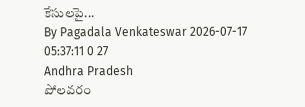కేసులపై...
By Pagadala Venkateswar 2026-07-17 05:37:11 0 27
Andhra Pradesh
పోలవరం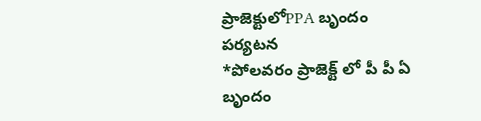ప్రాజెక్టులోPPA బృందం పర్యటన
*పోలవరం ప్రాజెక్ట్ లో పీ పీ ఏ బృందం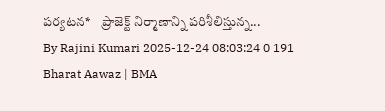పర్యటన*    ప్రాజెక్ట్ నిర్మాణాన్ని పరిశీలిస్తున్న...
By Rajini Kumari 2025-12-24 08:03:24 0 191
Bharat Aawaz | BMA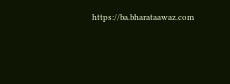https://ba.bharataawaz.com